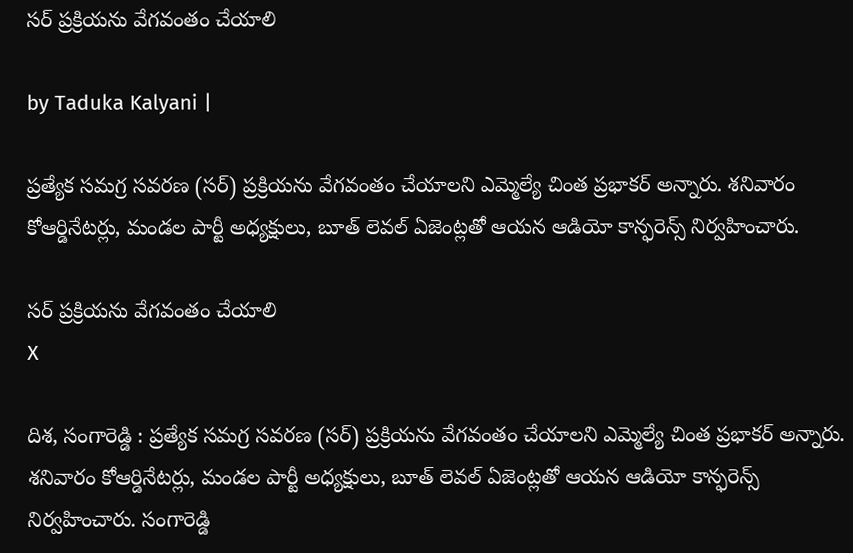సర్ ప్రక్రియను వేగవంతం చేయాలి

by Taduka Kalyani |

ప్రత్యేక సమగ్ర సవరణ (సర్) ప్రక్రియను వేగవంతం చేయాలని ఎమ్మెల్యే చింత ప్రభాకర్ అన్నారు. శనివారం కోఆర్డినేటర్లు, మండల పార్టీ అధ్యక్షులు, బూత్ లెవల్ ఏజెంట్లతో ఆయన ఆడియో కాన్ఫరెన్స్ నిర్వహించారు.

సర్ ప్రక్రియను వేగవంతం చేయాలి
X

దిశ, సంగారెడ్డి : ప్రత్యేక సమగ్ర సవరణ (సర్) ప్రక్రియను వేగవంతం చేయాలని ఎమ్మెల్యే చింత ప్రభాకర్ అన్నారు. శనివారం కోఆర్డినేటర్లు, మండల పార్టీ అధ్యక్షులు, బూత్ లెవల్ ఏజెంట్లతో ఆయన ఆడియో కాన్ఫరెన్స్ నిర్వహించారు. సంగారెడ్డి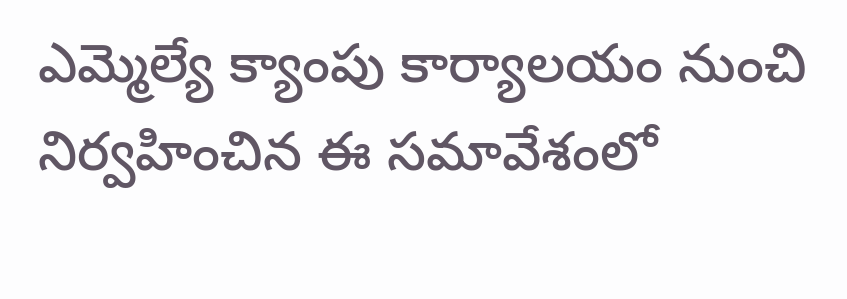ఎమ్మెల్యే క్యాంపు కార్యాలయం నుంచి నిర్వహించిన ఈ సమావేశంలో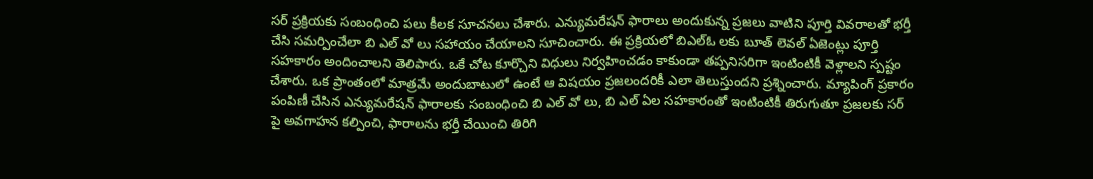సర్ ప్రక్రియకు సంబంధించి పలు కీలక సూచనలు చేశారు. ఎన్యుమరేషన్ ఫారాలు అందుకున్న ప్రజలు వాటిని పూర్తి వివరాలతో భర్తీ చేసి సమర్పించేలా బి ఎల్ వో లు సహాయం చేయాలని సూచించారు. ఈ ప్రక్రియలో బిఎల్ఓ లకు బూత్ లెవల్ ఏజెంట్లు పూర్తి సహకారం అందించాలని తెలిపారు. ఒకే చోట కూర్చొని విధులు నిర్వహించడం కాకుండా తప్పనిసరిగా ఇంటింటికీ వెళ్లాలని స్పష్టం చేశారు. ఒక ప్రాంతంలో మాత్రమే అందుబాటులో ఉంటే ఆ విషయం ప్రజలందరికీ ఎలా తెలుస్తుందని ప్రశ్నించారు. మ్యాపింగ్ ప్రకారం పంపిణీ చేసిన ఎన్యుమరేషన్ ఫారాలకు సంబంధించి బి ఎల్ వో లు, బి ఎల్ ఏల సహకారంతో ఇంటింటికీ తిరుగుతూ ప్రజలకు సర్ పై అవగాహన కల్పించి, ఫారాలను భర్తీ చేయించి తిరిగి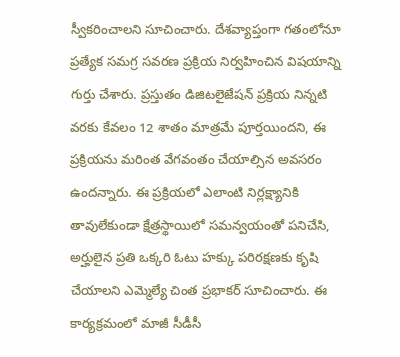స్వీకరించాలని సూచించారు. దేశవ్యాప్తంగా గతంలోనూ ప్రత్యేక సమగ్ర సవరణ ప్రక్రియ నిర్వహించిన విషయాన్ని గుర్తు చేశారు. ప్రస్తుతం డిజిటలైజేషన్ ప్రక్రియ నిన్నటి వరకు కేవలం 12 శాతం మాత్రమే పూర్తయిందని, ఈ ప్రక్రియను మరింత వేగవంతం చేయాల్సిన అవసరం ఉందన్నారు. ఈ ప్రక్రియలో ఎలాంటి నిర్లక్ష్యానికి తావులేకుండా క్షేత్రస్థాయిలో సమన్వయంతో పనిచేసి, అర్హులైన ప్రతి ఒక్కరి ఓటు హక్కు పరిరక్షణకు కృషి చేయాలని ఎమ్మెల్యే చింత ప్రభాకర్ సూచించారు. ఈ కార్యక్రమంలో మాజీ సీడీసీ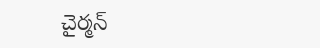చైర్మన్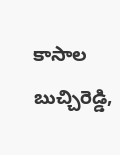కాసాల బుచ్చిరెడ్డి,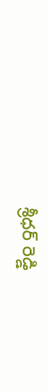శ్రీధర్ రెడ్డి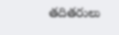తదితరులు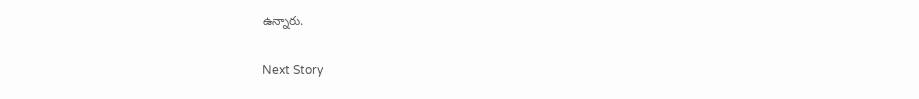ఉన్నారు.

Next Story